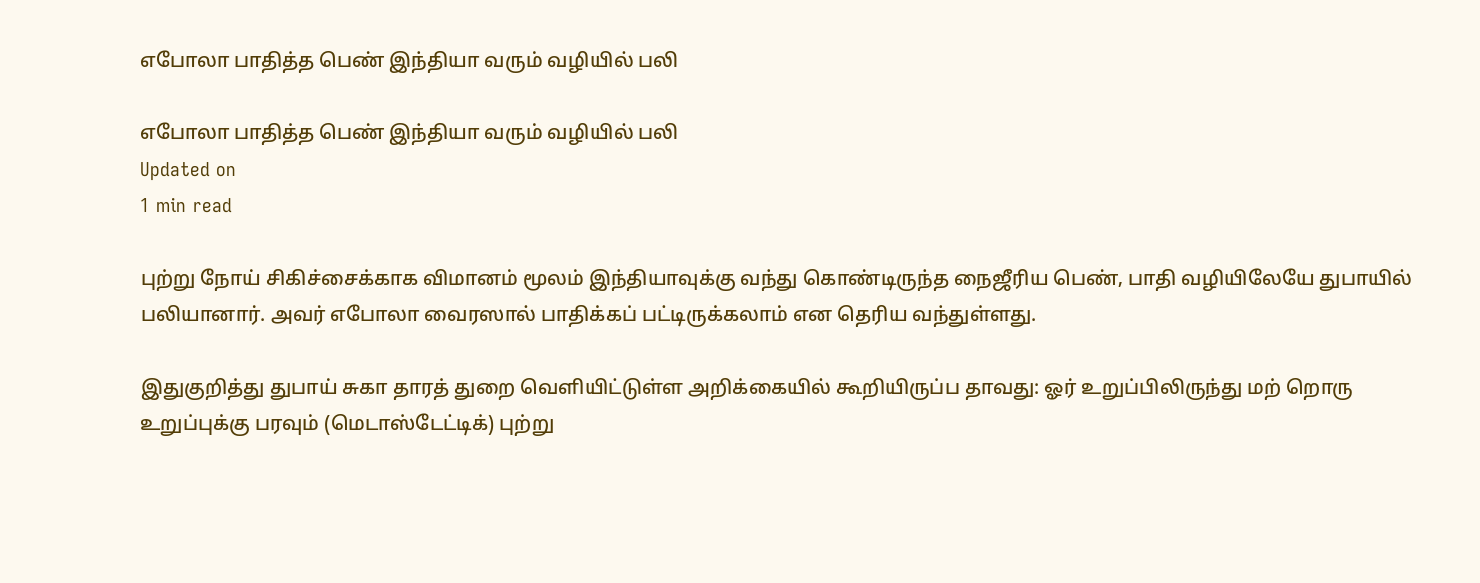எபோலா பாதித்த பெண் இந்தியா வரும் வழியில் பலி

எபோலா பாதித்த பெண் இந்தியா வரும் வழியில் பலி
Updated on
1 min read

புற்று நோய் சிகிச்சைக்காக விமானம் மூலம் இந்தியாவுக்கு வந்து கொண்டிருந்த நைஜீரிய பெண், பாதி வழியிலேயே துபாயில் பலியானார். அவர் எபோலா வைரஸால் பாதிக்கப் பட்டிருக்கலாம் என தெரிய வந்துள்ளது.

இதுகுறித்து துபாய் சுகா தாரத் துறை வெளியிட்டுள்ள அறிக்கையில் கூறியிருப்ப தாவது: ஓர் உறுப்பிலிருந்து மற் றொரு உறுப்புக்கு பரவும் (மெடாஸ்டேட்டிக்) புற்று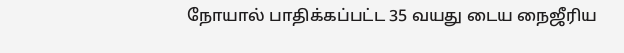நோயால் பாதிக்கப்பட்ட 35 வயது டைய நைஜீரிய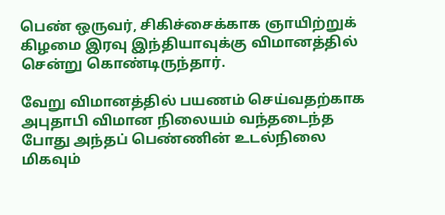பெண் ஒருவர், சிகிச்சைக்காக ஞாயிற்றுக் கிழமை இரவு இந்தியாவுக்கு விமானத்தில் சென்று கொண்டிருந்தார்.

வேறு விமானத்தில் பயணம் செய்வதற்காக அபுதாபி விமான நிலையம் வந்தடைந்த போது அந்தப் பெண்ணின் உடல்நிலை மிகவும்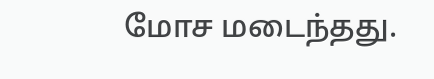மோச மடைந்தது.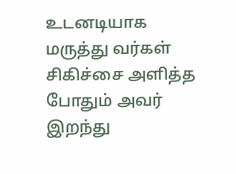உடனடியாக மருத்து வர்கள் சிகிச்சை அளித்த போதும் அவர் இறந்து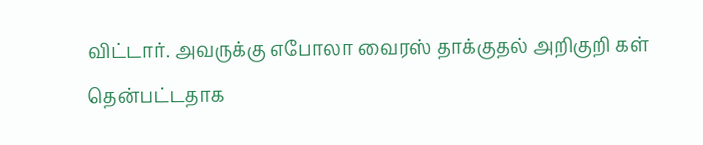விட்டார். அவருக்கு எபோலா வைரஸ் தாக்குதல் அறிகுறி கள் தென்பட்டதாக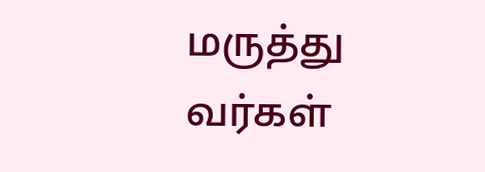மருத்து வர்கள்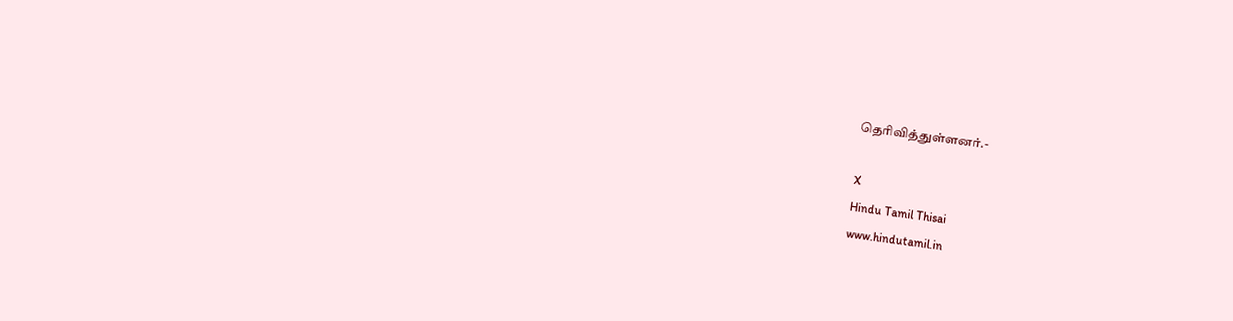தெரிவித்துள்ளனர்.-

X
Hindu Tamil Thisai
www.hindutamil.in